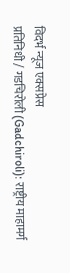विदर्भ न्यूज एक्सप्रेस
प्रतिनिधी / गडचिरोली (Gadchiroli): राष्ट्रीय माहामर्ग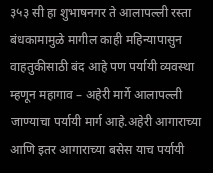३५३ सी हा शुभाषनगर ते आलापल्ली रस्ता बंधकामामुळे मागील काही महिन्यापासुन वाहतुकीसाठी बंद आहे पण पर्यायी व्यवस्था म्हणून महागाव – अहेरी मार्गे आलापल्ली जाण्याचा पर्यायी मार्ग आहे.अहेरी आगाराच्या आणि इतर आगाराच्या बसेस याच पर्यायी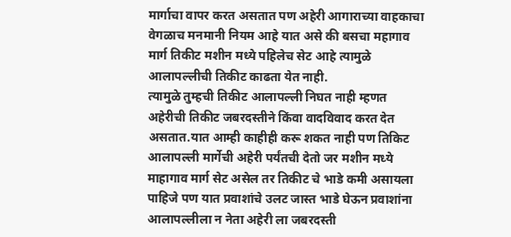मार्गाचा वापर करत असतात पण अहेरी आगाराच्या वाहकाचा वेगळाच मनमानी नियम आहे यात असे की बसचा महागाव मार्ग तिकीट मशीन मध्ये पहिलेच सेट आहे त्यामुळे आलापल्लीची तिकीट काढता येत नाही.
त्यामुळे तुम्हची तिकीट आलापल्ली निघत नाही म्हणत अहेरीची तिकीट जबरदस्तीने किंवा वादविवाद करत देत असतात.यात आम्ही काहीही करू शकत नाही पण तिकिट आलापल्ली मार्गेची अहेरी पर्यंतची देतो जर मशीन मध्ये माहागाव मार्ग सेट असेल तर तिकीट चे भाडे कमी असायला पाहिजे पण यात प्रवाशांचे उलट जास्त भाडे घेऊन प्रवाशांना आलापल्लीला न नेता अहेरी ला जबरदस्ती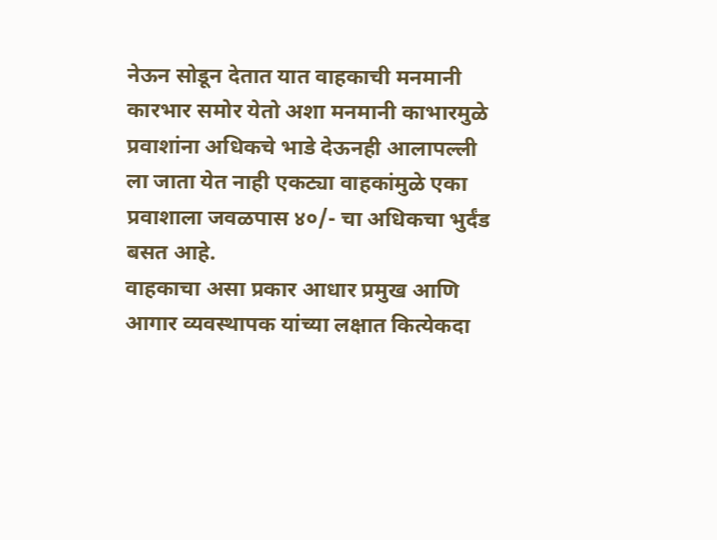नेऊन सोडून देतात यात वाहकाची मनमानी कारभार समोर येतो अशा मनमानी काभारमुळे प्रवाशांना अधिकचे भाडे देऊनही आलापल्ली ला जाता येत नाही एकट्या वाहकांमुळे एका प्रवाशाला जवळपास ४०/- चा अधिकचा भुर्दंड बसत आहे.
वाहकाचा असा प्रकार आधार प्रमुख आणि आगार व्यवस्थापक यांच्या लक्षात कित्येकदा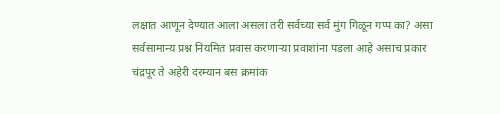लक्षात आणून देण्यात आला असला तरी सर्वच्या सर्व मुंग गिळून गप्प का? असा सर्वसामान्य प्रश्न नियमित प्रवास करणाऱ्या प्रवाशांना पडला आहे असाच प्रकार चंद्रपूर ते अहेरी दरम्यान बस क्रमांक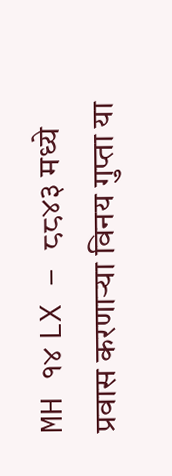MH १४ LX – ८८४३ मध्ये प्रवास करणाऱ्या विनय गुप्ता या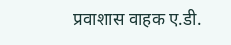प्रवाशास वाहक ए.डी.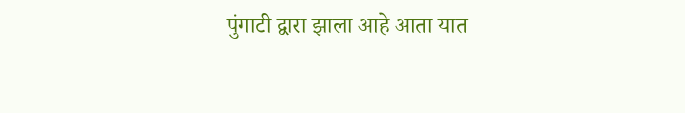पुंगाटी द्वारा झाला आहे आता यात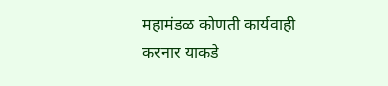महामंडळ कोणती कार्यवाही करनार याकडे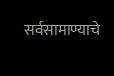सर्वसामाण्याचे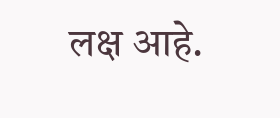लक्ष आहे.